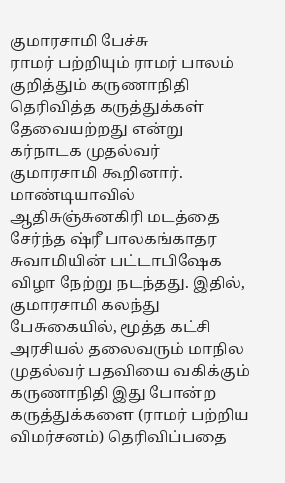குமாரசாமி பேச்சு
ராமர் பற்றியும் ராமர் பாலம் குறித்தும் கருணாநிதி தெரிவித்த கருத்துக்கள் தேவையற்றது என்று கர்நாடக முதல்வர் குமாரசாமி கூறினார். மாண்டியாவில் ஆதிசுஞ்சுனகிரி மடத்தை சேர்ந்த ஷ்ரீ பாலகங்காதர சுவாமியின் பட்டாபிஷேக விழா நேற்று நடந்தது. இதில், குமாரசாமி கலந்து பேசுகையில், மூத்த கட்சி அரசியல் தலைவரும் மாநில முதல்வர் பதவியை வகிக்கும் கருணாநிதி இது போன்ற கருத்துக்களை (ராமர் பற்றிய விமர்சனம்) தெரிவிப்பதை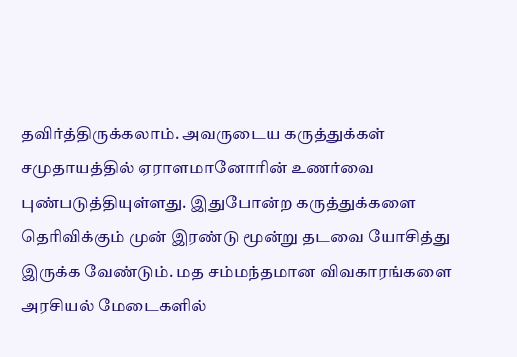தவிர்த்திருக்கலாம். அவருடைய கருத்துக்கள் சமுதாயத்தில் ஏராளமானோரின் உணர்வை புண்படுத்தியுள்ளது. இதுபோன்ற கருத்துக்களை தெரிவிக்கும் முன் இரண்டு மூன்று தடவை யோசித்து இருக்க வேண்டும். மத சம்மந்தமான விவகாரங்களை அரசியல் மேடைகளில்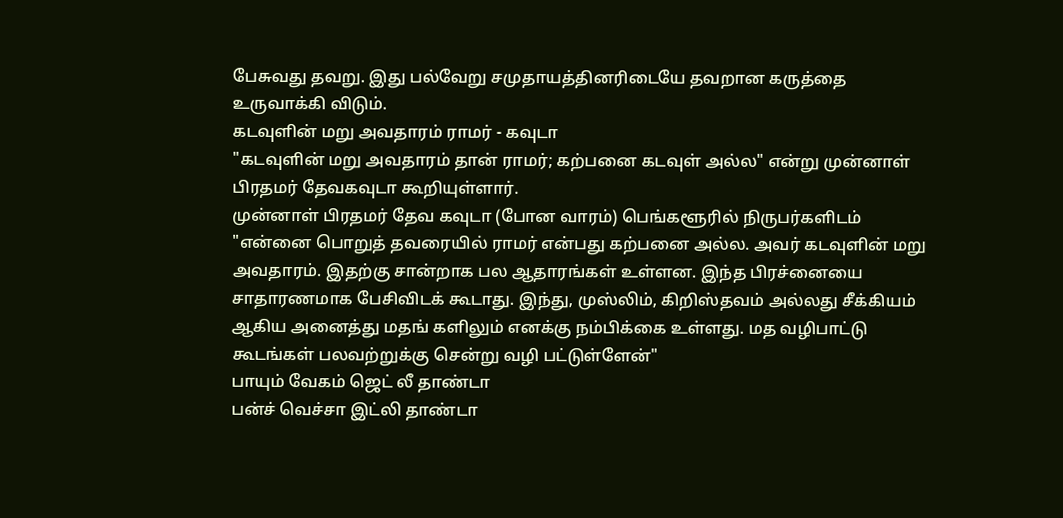பேசுவது தவறு. இது பல்வேறு சமுதாயத்தினரிடையே தவறான கருத்தை உருவாக்கி விடும்.
கடவுளின் மறு அவதாரம் ராமர் - கவுடா
"கடவுளின் மறு அவதாரம் தான் ராமர்; கற்பனை கடவுள் அல்ல" என்று முன்னாள் பிரதமர் தேவகவுடா கூறியுள்ளார்.
முன்னாள் பிரதமர் தேவ கவுடா (போன வாரம்) பெங்களூரில் நிருபர்களிடம் "என்னை பொறுத் தவரையில் ராமர் என்பது கற்பனை அல்ல. அவர் கடவுளின் மறு அவதாரம். இதற்கு சான்றாக பல ஆதாரங்கள் உள்ளன. இந்த பிரச்னையை சாதாரணமாக பேசிவிடக் கூடாது. இந்து, முஸ்லிம், கிறிஸ்தவம் அல்லது சீக்கியம் ஆகிய அனைத்து மதங் களிலும் எனக்கு நம்பிக்கை உள்ளது. மத வழிபாட்டு கூடங்கள் பலவற்றுக்கு சென்று வழி பட்டுள்ளேன்"
பாயும் வேகம் ஜெட் லீ தாண்டா
பன்ச் வெச்சா இட்லி தாண்டா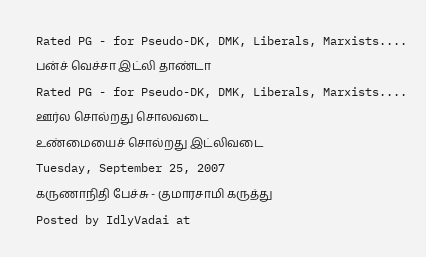Rated PG - for Pseudo-DK, DMK, Liberals, Marxists....
பன்ச் வெச்சா இட்லி தாண்டா
Rated PG - for Pseudo-DK, DMK, Liberals, Marxists....
ஊர்ல சொல்றது சொலவடை
உண்மையைச் சொல்றது இட்லிவடை
Tuesday, September 25, 2007
கருணாநிதி பேச்சு - குமாரசாமி கருத்து
Posted by IdlyVadai at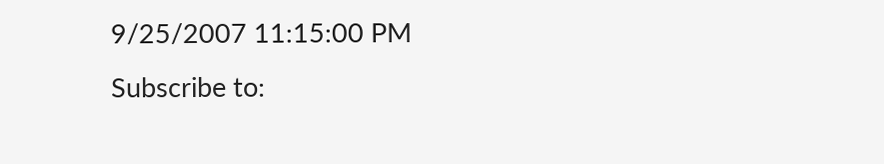9/25/2007 11:15:00 PM
Subscribe to: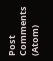Post Comments (Atom)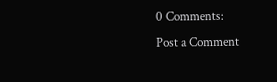0 Comments:
Post a Comment